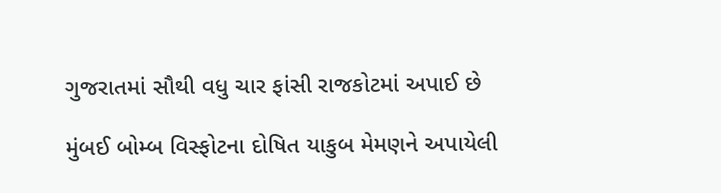ગુજરાતમાં સૌથી વધુ ચાર ફાંસી રાજકોટમાં અપાઈ છે

મુંબઈ બોમ્બ વિસ્ફોટના દોષિત યાકુબ મેમણને અપાયેલી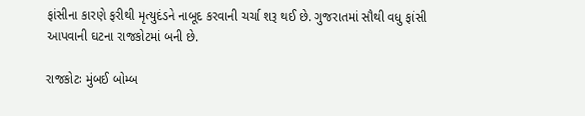ફાંસીના કારણે ફરીથી મૃત્યુદંડને નાબૂદ કરવાની ચર્ચા શરૂ થઈ છે. ગુજરાતમાં સૌથી વધુ ફાંસી આપવાની ઘટના રાજકોટમાં બની છે.

રાજકોટઃ મુંબઈ બોમ્બ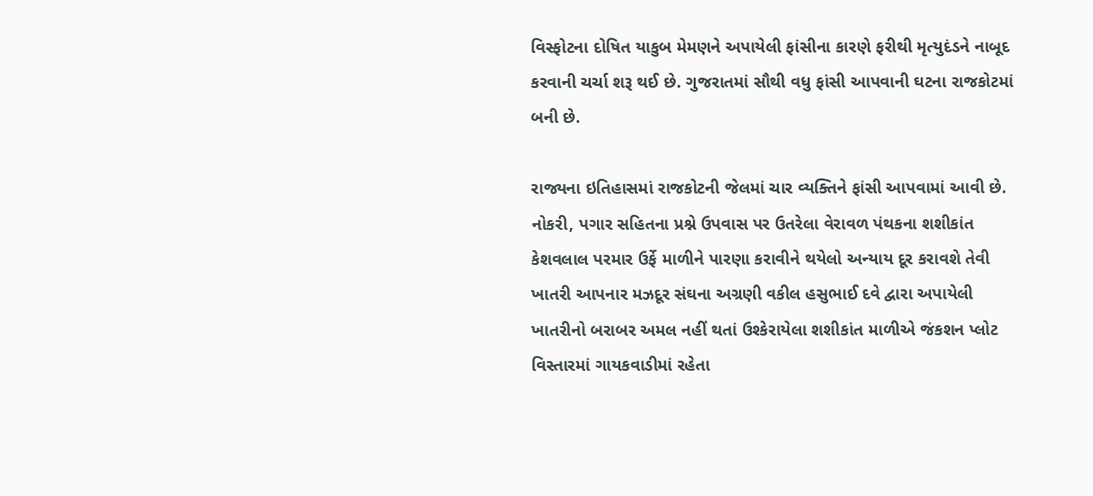વિસ્ફોટના દોષિત યાકુબ મેમણને અપાયેલી ફાંસીના કારણે ફરીથી મૃત્યુદંડને નાબૂદ કરવાની ચર્ચા શરૂ થઈ છે. ગુજરાતમાં સૌથી વધુ ફાંસી આપવાની ઘટના રાજકોટમાં બની છે.

રાજ્યના ઇતિહાસમાં રાજકોટની જેલમાં ચાર વ્યક્તિને ફાંસી આપવામાં આવી છે. નોકરી, પગાર સહિતના પ્રશ્ને ઉપવાસ પર ઉતરેલા વેરાવળ પંથકના શશીકાંત કેશવલાલ પરમાર ઉર્ફે માળીને પારણા કરાવીને થયેલો અન્યાય દૂર કરાવશે તેવી ખાતરી આપનાર મઝદૂર સંઘના અગ્રણી વકીલ હસુભાઈ દવે દ્વારા અપાયેલી ખાતરીનો બરાબર અમલ નહીં થતાં ઉશ્કેરાયેલા શશીકાંત માળીએ જંકશન પ્લોટ વિસ્તારમાં ગાયકવાડીમાં રહેતા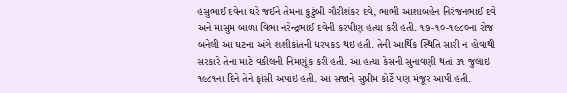હસુભાઈ દવેના ઘરે જઈને તેમના કુટુંબી ગૌરીશંકર દવે, ભાભી આશાબહેન નિરંજનભાઈ દવે અને માસુમ બાળા વિભા નરેન્દ્રભાઈ દવેની કરપીણ હત્યા કરી હતી. ૧૭-૧૦-૧૯૮૦ના રોજ બનેલી આ ઘટના અંગે શશીકાંતની ધરપકડ થઇ હતી. તેની આર્થિક સ્થિતિ સારી ન હોવાથી સરકારે તેના માટે વકીલની નિમણૂંક કરી હતી. આ હત્યા કેસની સુનાવણી થતાં ૩૧ જુલાઇ ૧૯૮૧ના દિને તેને ફાંસી અપાઇ હતી. આ સજાને સુપ્રીમ કોર્ટે પણ મંજૂર આપી હતી.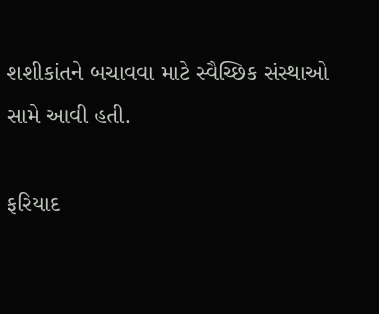શશીકાંતને બચાવવા માટે સ્વૈચ્છિક સંસ્થાઓ સામે આવી હતી.

ફરિયાદ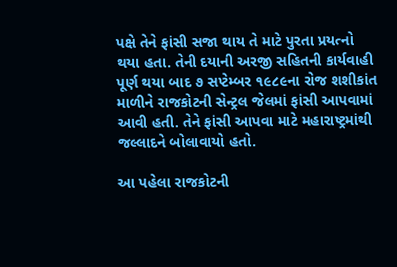પક્ષે તેને ફાંસી સજા થાય તે માટે પુરતા પ્રયત્નો થયા હતા. તેની દયાની અરજી સહિતની કાર્યવાહી પૂર્ણ થયા બાદ ૭ સપ્ટેમ્બર ૧૯૮૯ના રોજ શશીકાંત માળીને રાજકોટની સેન્ટ્રલ જેલમાં ફાંસી આપવામાં આવી હતી. તેને ફાંસી આપવા માટે મહારાષ્ટ્રમાંથી જલ્લાદને બોલાવાયો હતો.

આ પહેલા રાજકોટની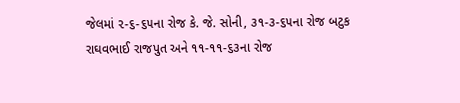જેલમાં ૨-૬-૬૫ના રોજ કે. જે. સોની, ૩૧-૩-૬૫ના રોજ બટુક રાઘવભાઈ રાજપુત અને ૧૧-૧૧-૬૩ના રોજ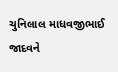ચુનિલાલ માધવજીભાઈ જાદવને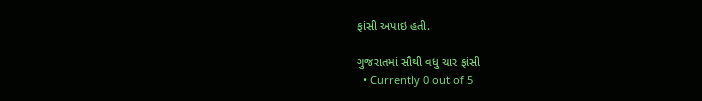ફાંસી અપાઇ હતી.

ગુજરાતમાં સૌથી વધુ ચાર ફાંસી
  • Currently 0 out of 5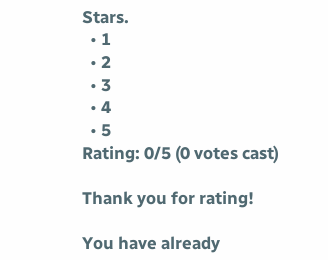Stars.
  • 1
  • 2
  • 3
  • 4
  • 5
Rating: 0/5 (0 votes cast)

Thank you for rating!

You have already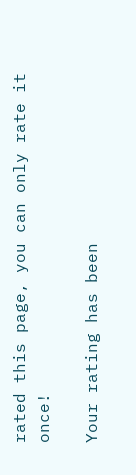rated this page, you can only rate it once!

Your rating has been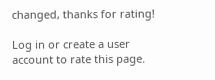changed, thanks for rating!

Log in or create a user account to rate this page.